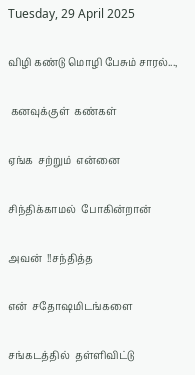Tuesday, 29 April 2025

விழி கண்டு மொழி பேசும் சாரல்...,

 கனவுக்குள்  கண்கள்

ஏங்க  சற்றும்  என்னை

சிந்திக்காமல்  போகின்றான்

அவன்  !!சந்தித்த

என்  சதோஷமிடங்களை

சங்கடத்தில்  தள்ளிவிட்டு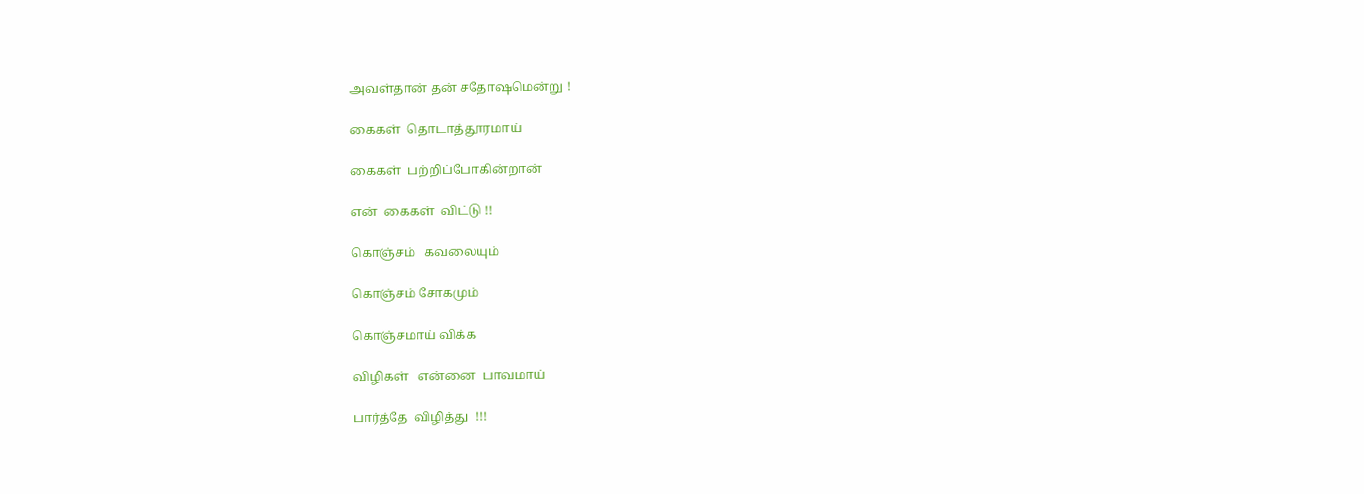அவள்தான் தன் சதோஷமென்று !

கைகள்  தொடாத்தூரமாய்

கைகள்  பற்றிப்போகின்றான்

என்  கைகள்  விட்டு !!

கொஞ்சம்   கவலையும்

கொஞ்சம் சோகமும்

கொஞ்சமாய் விக்க

விழிகள்   என்னை  பாவமாய்

பார்த்தே  விழித்து  !!!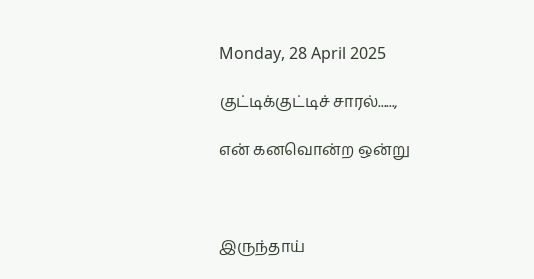Monday, 28 April 2025

குட்டிக்குட்டிச் சாரல்......,

என் கனவொன்ற ஒன்று



இருந்தாய்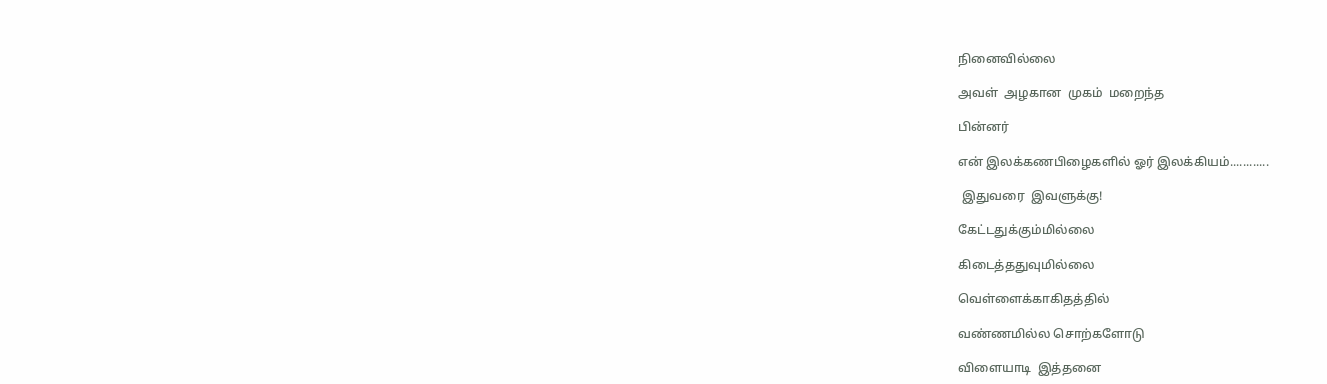நினைவில்லை

அவள்  அழகான  முகம்  மறைந்த

பின்னர்

என் இலக்கணபிழைகளில் ஓர் இலக்கியம்............

 இதுவரை  இவளுக்கு!

கேட்டதுக்கும்மில்லை

கிடைத்ததுவுமில்லை

வெள்ளைக்காகிதத்தில்

வண்ணமில்ல சொற்களோடு

விளையாடி  இத்தனை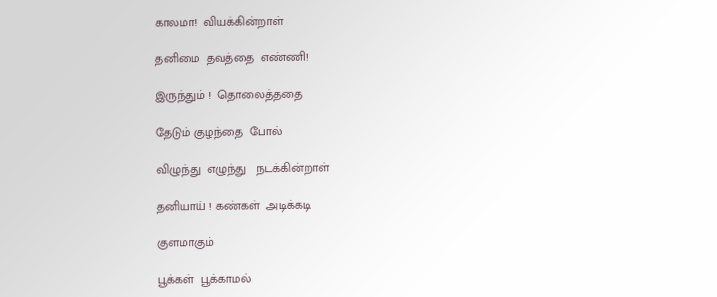காலமா!  வியக்கின்றாள்

தனிமை  தவத்தை  எண்ணி!

இருந்தும் !  தொலைத்ததை

தேடும் குழந்தை  போல்

விழுந்து  எழுந்து   நடக்கின்றாள்

தனியாய் ! கண்கள்  அடிக்கடி

குளமாகும்

பூக்கள்  பூக்காமல்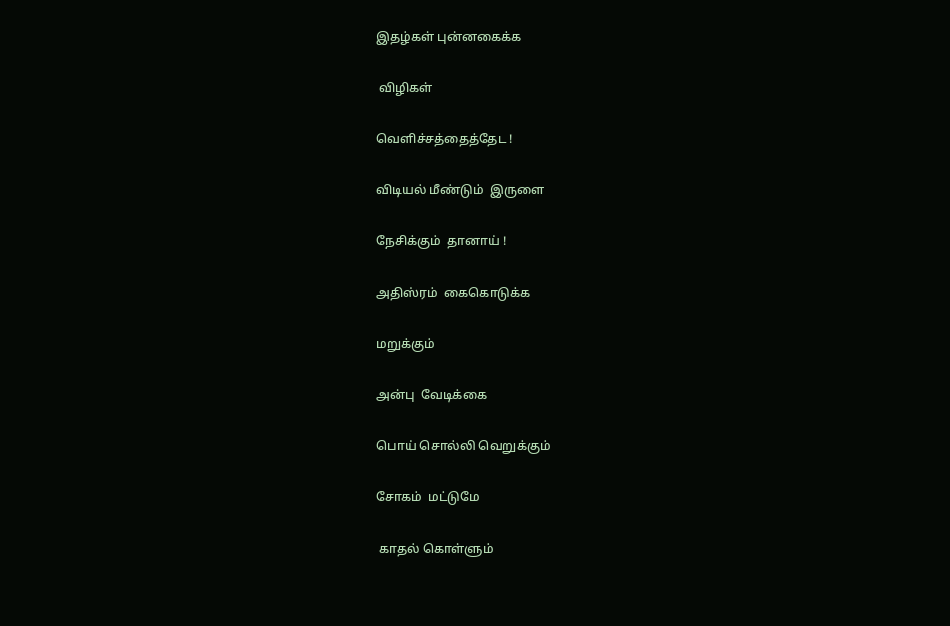இதழ்கள் புன்னகைக்க

 விழிகள்

வெளிச்சத்தைத்தேட !

விடியல் மீண்டும்  இருளை

நேசிக்கும்  தானாய் !

அதிஸ்ரம்  கைகொடுக்க

மறுக்கும்

அன்பு  வேடிக்கை

பொய் சொல்லி வெறுக்கும்

சோகம்  மட்டுமே

 காதல் கொள்ளும்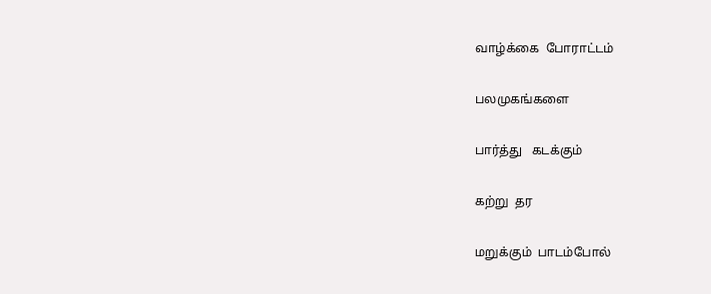வாழ்க்கை  போராட்டம்

பலமுகங்களை

பார்த்து   கடக்கும்

கற்று  தர

மறுக்கும்  பாடம்போல்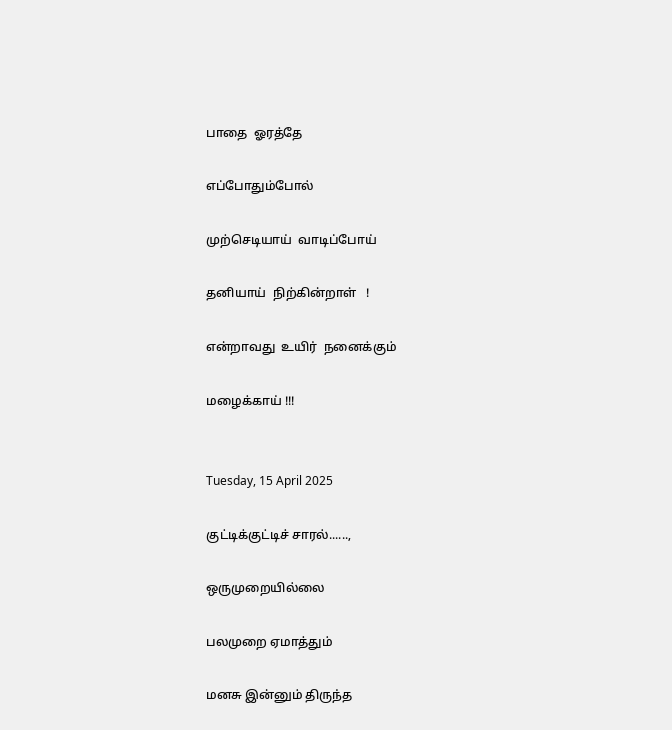பாதை  ஓரத்தே

எப்போதும்போல்

முற்செடியாய்  வாடிப்போய்

தனியாய்  நிற்கின்றாள்   !

என்றாவது  உயிர்  நனைக்கும்

மழைக்காய் !!!


Tuesday, 15 April 2025

குட்டிக்குட்டிச் சாரல்......,

ஒருமுறையில்லை

பலமுறை ஏமாத்தும்

மனசு இன்னும் திருந்த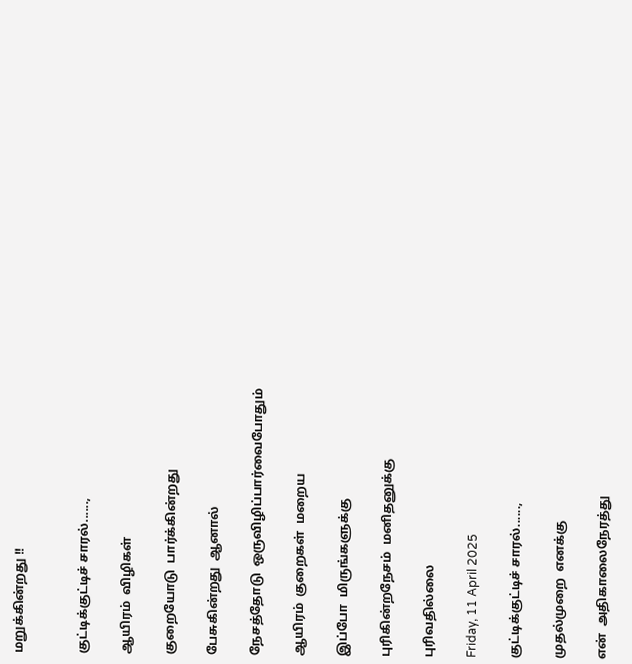மறுக்கின்றது !!


குட்டிக்குட்டிச் சாரல்......,

ஆயிரம்  விழிகள்

குறையோடு  பார்க்கின்றது

பேசுகின்றது  ஆனால்

நேசத்தோடு  ஒருவிழிப்பார்வைபோதும்

ஆயிரம்  குறைகள்  மறைய

இப்போ  மிருங்களுக்கு

புரிகின்றநேசம்  மனிதனுக்கு

புரிவதில்லை

Friday, 11 April 2025

குட்டிக்குட்டிச் சாரல்......,

முதல்முறை  எனக்கு

என்  அதிகாலைநேரத்து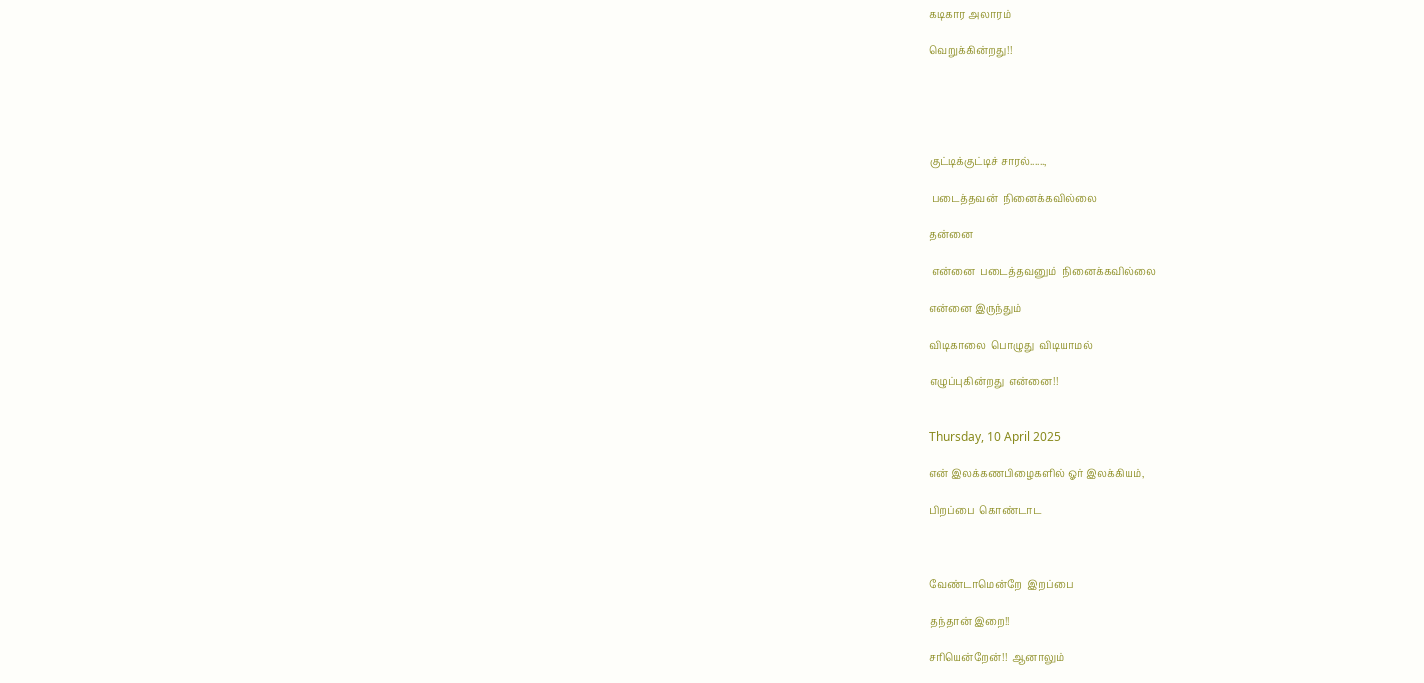கடிகார அலாரம்

வெறுக்கின்றது!!





குட்டிக்குட்டிச் சாரல்......,

 படைத்தவன்  நினைக்கவில்லை

தன்னை

 என்னை  படைத்தவனும்  நினைக்கவில்லை

என்னை இருந்தும்

விடிகாலை  பொழுது  விடியாமல்

எழுப்புகின்றது  என்னை!!


Thursday, 10 April 2025

என் இலக்கணபிழைகளில் ஓர் இலக்கியம்,

பிறப்பை  கொண்டாட



வேண்டாமென்றே  இறப்பை

தந்தான் இறை!!

சரியென்றேன்!!  ஆனாலும்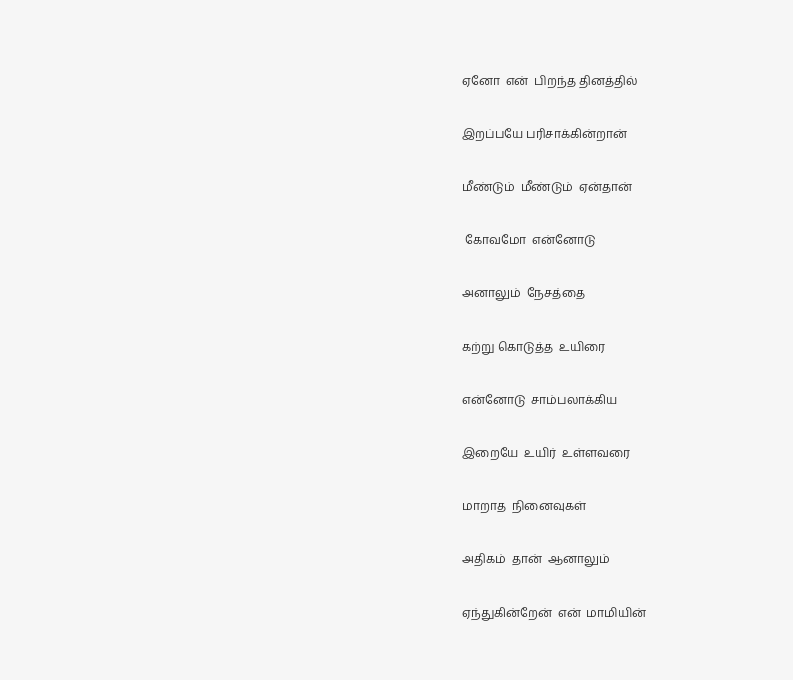ஏனோ  என்  பிறந்த தினத்தில்

இறப்பயே பரிசாக்கின்றான்

மீண்டும்  மீண்டும்  ஏன்தான்

 கோவமோ  என்னோடு

அனாலும்  நேசத்தை

கற்று கொடுத்த  உயிரை

என்னோடு  சாம்பலாக்கிய

இறையே  உயிர்  உள்ளவரை

மாறாத  நினைவுகள்

அதிகம்  தான்  ஆனாலும்

ஏந்துகின்றேன்  என்  மாமியின்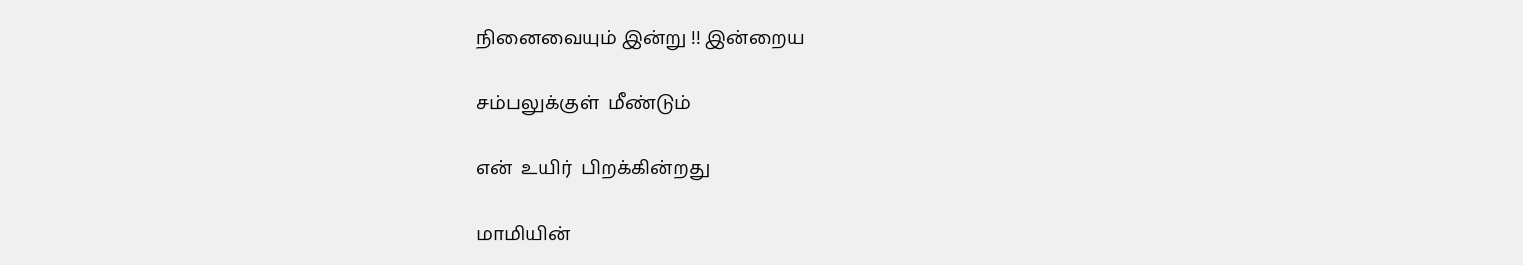நினைவையும் இன்று !! இன்றைய

சம்பலுக்குள்  மீண்டும்

என்  உயிர்  பிறக்கின்றது

மாமியின்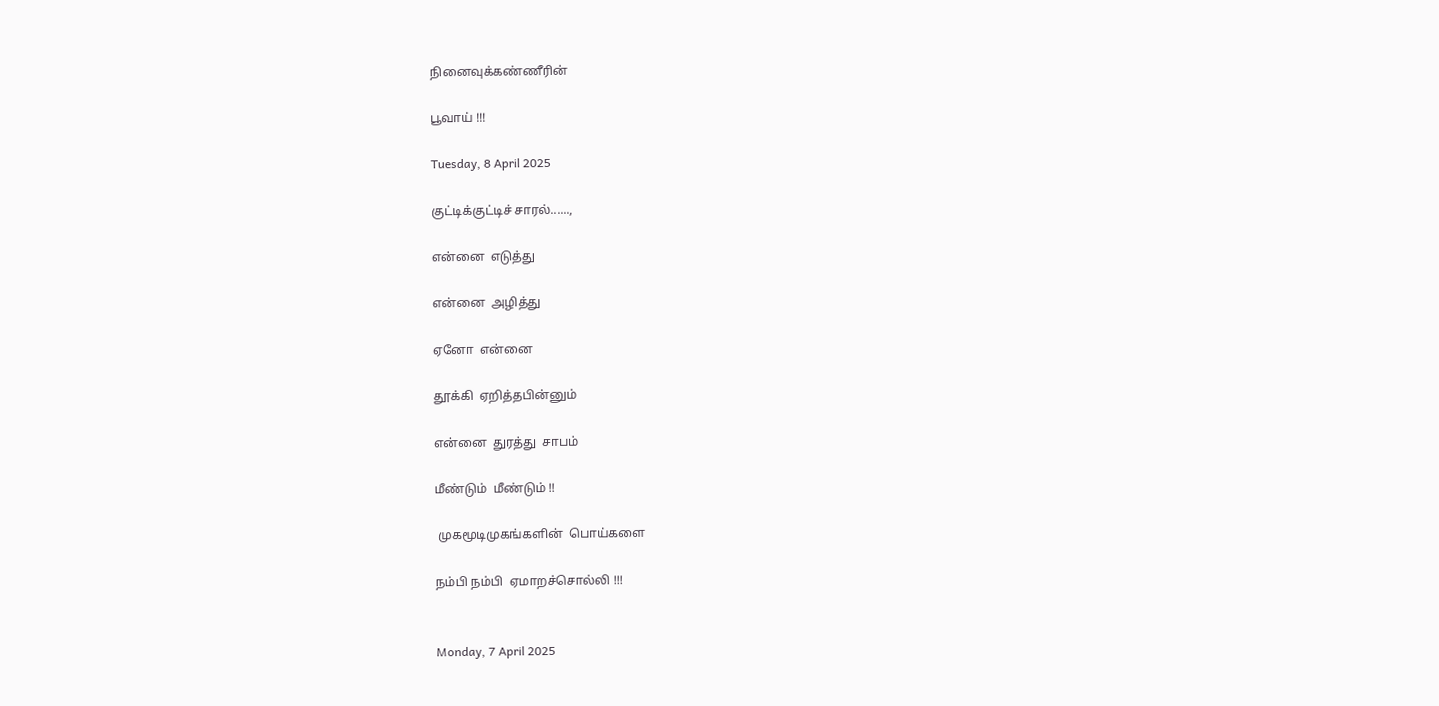நினைவுக்கண்ணீரின்

பூவாய் !!!

Tuesday, 8 April 2025

குட்டிக்குட்டிச் சாரல்......,

என்னை  எடுத்து

என்னை  அழித்து

ஏனோ  என்னை

தூக்கி  ஏறித்தபின்னும்

என்னை  துரத்து  சாபம்

மீண்டும்  மீண்டும் !!

 முகமூடிமுகங்களின்  பொய்களை

நம்பி நம்பி  ஏமாறச்சொல்லி !!!


Monday, 7 April 2025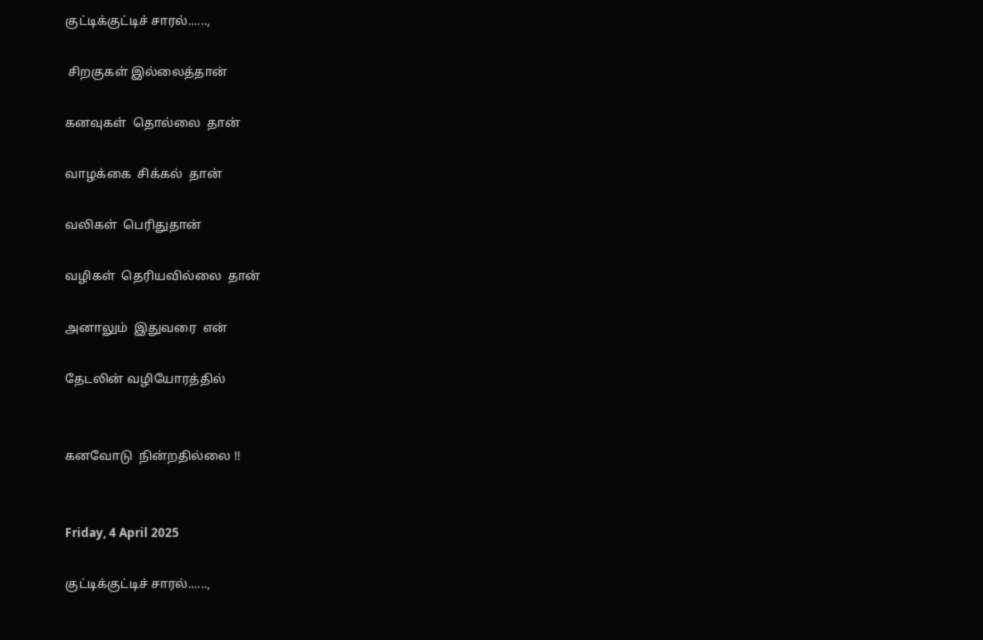குட்டிக்குட்டிச் சாரல்......,

 சிறகுகள் இல்லைத்தான்

கனவுகள்  தொல்லை  தான்

வாழக்கை  சிக்கல்  தான்

வலிகள்  பெரிதுதான்

வழிகள்  தெரியவில்லை  தான்

அனாலும்  இதுவரை  என்

தேடலின் வழியோரத்தில்


கனவோடு  நின்றதில்லை !!


Friday, 4 April 2025

குட்டிக்குட்டிச் சாரல்......,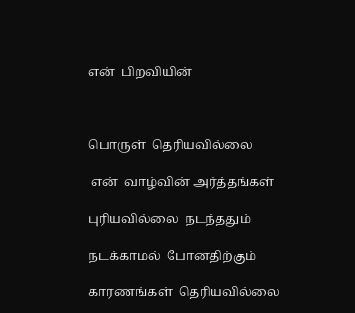என்  பிறவியின்



பொருள்  தெரியவில்லை

 என்  வாழ்வின் அர்த்தங்கள்

புரியவில்லை  நடந்ததும்

நடக்காமல்  போனதிற்கும்

காரணங்கள்  தெரியவில்லை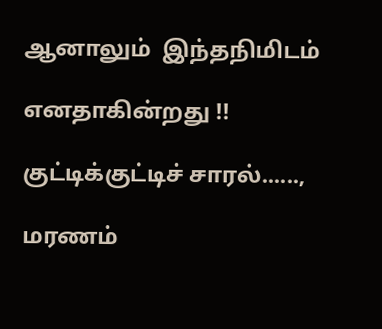ஆனாலும்  இந்தநிமிடம்

எனதாகின்றது !!

குட்டிக்குட்டிச் சாரல்......,

மரணம்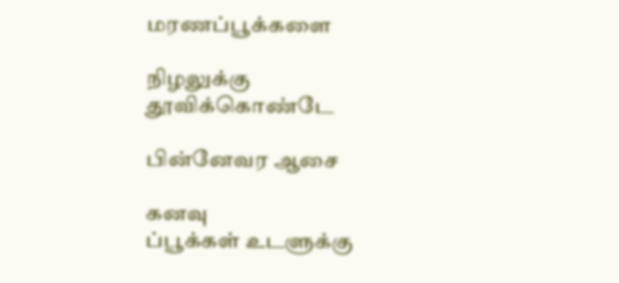மரணப்பூக்களை

நிழலுக்கு தூவிக்கொண்டே

பின்னேவர ஆசை

கனவு
ப்பூக்கள் உடளுக்கு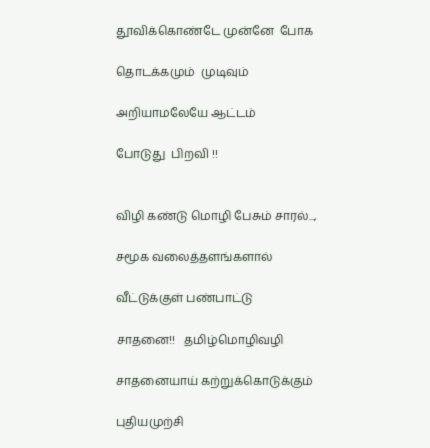தூவிக்கொண்டே முன்னே  போக

தொடக்கமும்  முடிவும்

அறியாமலேயே ஆட்டம்

போடுது  பிறவி !!


விழி கண்டு மொழி பேசும் சாரல்...,

சமூக வலைத்தளங்களால்

வீட்டுக்குள் பண்பாட்டு

சாதனை!!   தமிழ்மொழிவழி

சாதனையாய் கற்றுக்கொடுக்கும்

புதியமுற்சி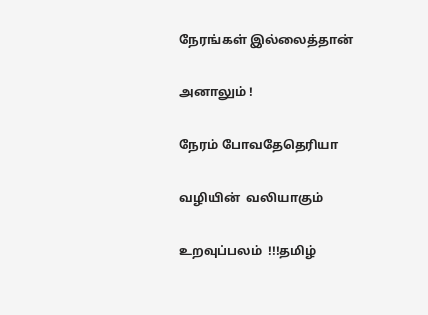நேரங்கள் இல்லைத்தான்

அனாலும் !

நேரம் போவதேதெரியா

வழியின்  வலியாகும்

உறவுப்பலம்  !!!தமிழ்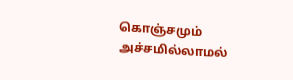கொஞ்சமும்  அச்சமில்லாமல்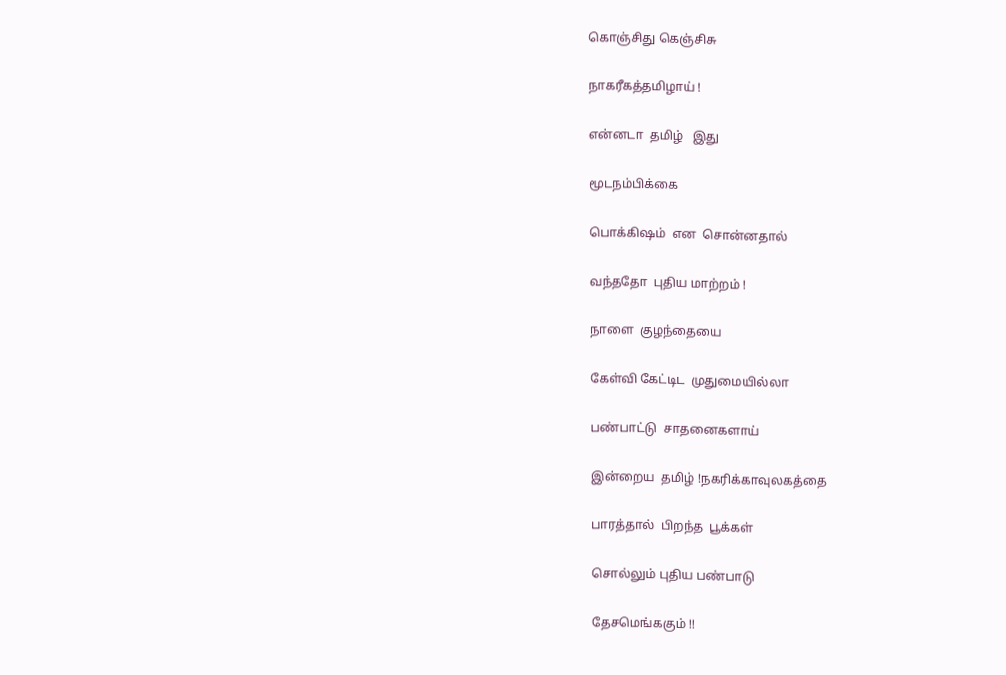கொஞ்சிது கெஞ்சிசு

நாகரீகத்தமிழாய் !

என்னடா  தமிழ்   இது

மூடநம்பிக்கை

பொக்கிஷம்  என  சொன்னதால்

வந்ததோ  புதிய மாற்றம் !

நாளை  குழந்தையை

கேள்வி கேட்டிட  முதுமையில்லா

பண்பாட்டு  சாதனைகளாய்

இன்றைய  தமிழ் !நகரிக்காவுலகத்தை

பாரத்தால்  பிறந்த  பூக்கள்

சொல்லும் புதிய பண்பாடு

தேசமெங்ககும் !!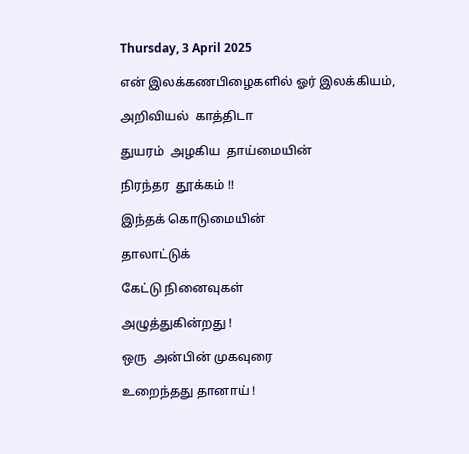Thursday, 3 April 2025

என் இலக்கணபிழைகளில் ஓர் இலக்கியம்,

அறிவியல்  காத்திடா

துயரம்  அழகிய  தாய்மையின்

நிரந்தர  தூக்கம் !!

இந்தக் கொடுமையின்

தாலாட்டுக்

கேட்டு நினைவுகள்

அழுத்துகின்றது !

ஒரு  அன்பின் முகவுரை

உறைந்தது தானாய் !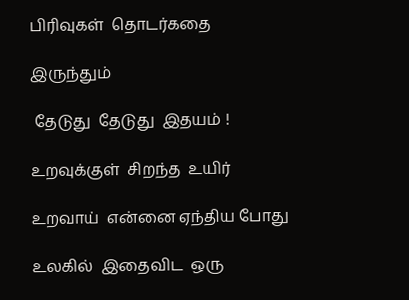பிரிவுகள்  தொடர்கதை

இருந்தும்

 தேடுது  தேடுது  இதயம் !

உறவுக்குள்  சிறந்த  உயிர்

உறவாய்  என்னை ஏந்திய போது

உலகில்  இதைவிட  ஒரு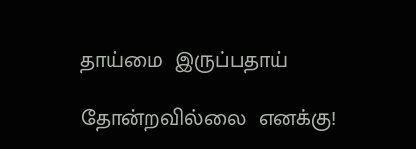தாய்மை  இருப்பதாய்

தோன்றவில்லை  எனக்கு!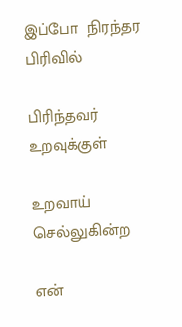இப்போ  நிரந்தர  பிரிவில்

பிரிந்தவர்  உறவுக்குள்

உறவாய்  செல்லுகின்ற

என்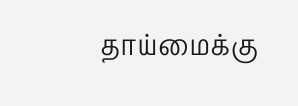தாய்மைக்கு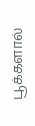பூக்களால்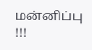மன்னிப்பு !!!